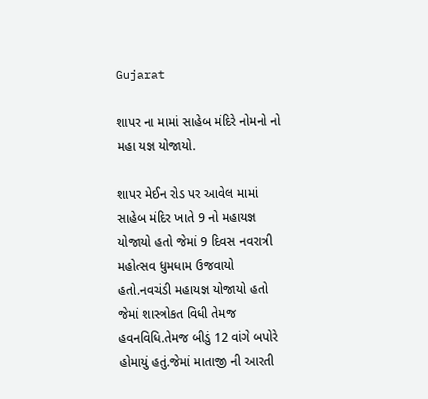Gujarat

શાપર ના મામાં સાહેબ મંદિરે નોમનો નો મહા યજ્ઞ યોજાયો.

શાપર મેઈન રોડ પર આવેલ મામાં સાહેબ મંદિર ખાતે 9 નો મહાયજ્ઞ યોજાયો હતો જેમાં 9 દિવસ નવરાત્રી મહોત્સવ ધુમધામ ઉજવાયો હતો.નવચંડી મહાયજ્ઞ યોજાયો હતો જેમાં શાસ્ત્રોકત વિધી તેમજ હવનવિધિ.તેમજ બીડું 12 વાંગે બપોરે હોમાયું હતું.જેમાં માતાજી ની આરતી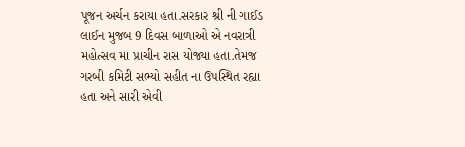પૂજન અર્ચન કરાયા હતા.સરકાર શ્રી ની ગાઈડ લાઈન મુજબ 9 દિવસ બાળાઓ એ નવરાત્રી મહોત્સવ મા પ્રાચીન રાસ યોજ્યા હતા.તેમજ ગરબી કમિટી સભ્યો સહીત ના ઉપસ્થિત રહ્યા હતા અને સારી એવી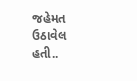જહેમત ઉઠાવેલ હતી..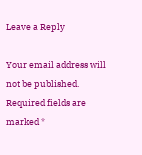Leave a Reply

Your email address will not be published. Required fields are marked *